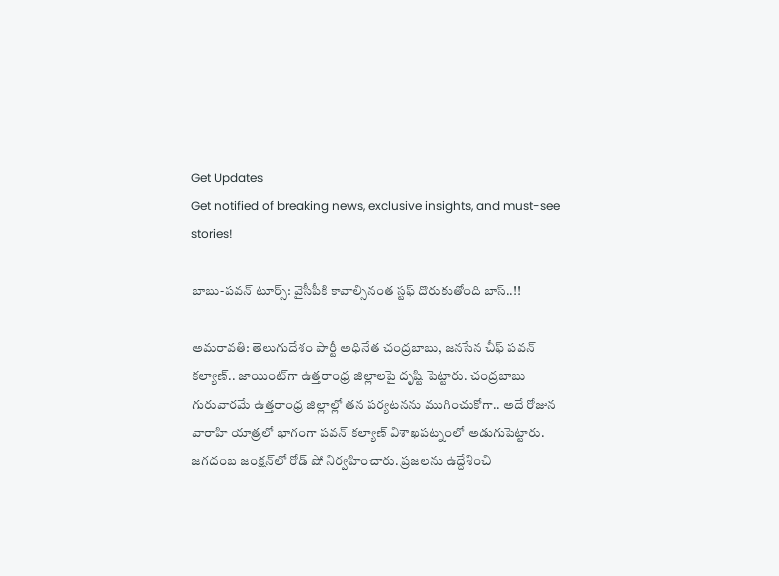Get Updates
Get notified of breaking news, exclusive insights, and must-see stories!

బాబు-పవన్ టూర్స్: వైసీపీకి కావాల్సినంత స్టఫ్ దొరుకుతోంది బాస్..!!

అమరావతి: తెలుగుదేశం పార్టీ అధినేత చంద్రబాబు, జనసేన చీఫ్ పవన్ కల్యాణ్.. జాయింట్‌గా ఉత్తరాంధ్ర జిల్లాలపై దృష్టి పెట్టారు. చంద్రబాబు గురువారమే ఉత్తరాంధ్ర జిల్లాల్లో తన పర్యటనను ముగించుకోగా.. అదే రోజున వారాహి యాత్రలో భాగంగా పవన్ కల్యాణ్ విశాఖపట్నంలో అడుగుపెట్టారు. జగదంబ జంక్షన్‌లో రోడ్ షో నిర్వహించారు. ప్రజలను ఉద్దేశించి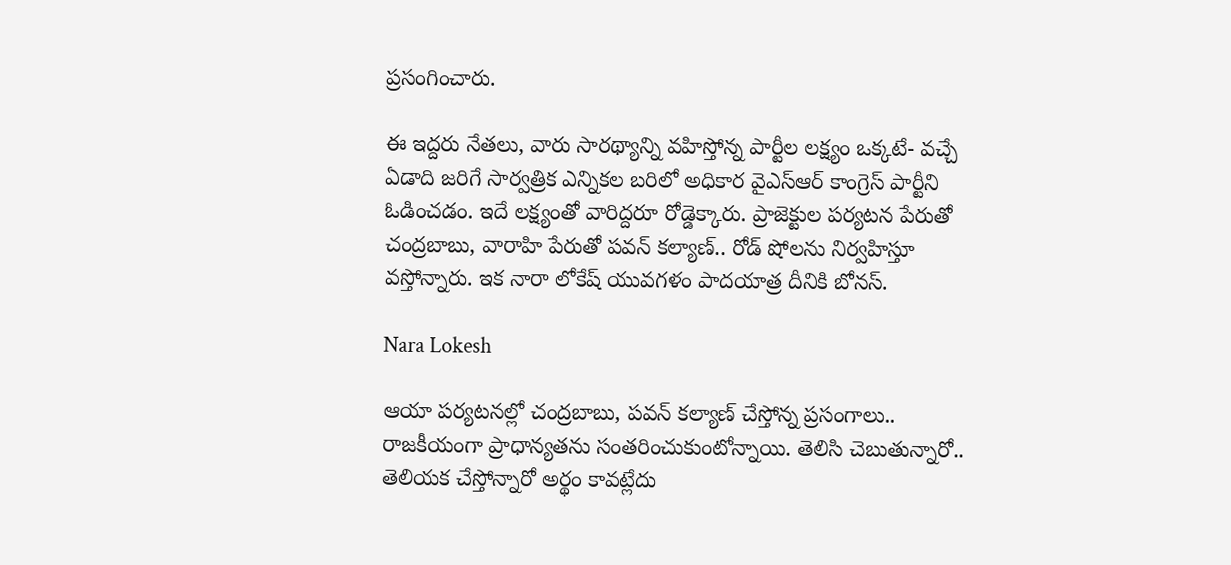ప్రసంగించారు.

ఈ ఇద్దరు నేతలు, వారు సారథ్యాన్ని వహిస్తోన్న పార్టీల లక్ష్యం ఒక్కటే- వచ్చే ఏడాది జరిగే సార్వత్రిక ఎన్నికల బరిలో అధికార వైఎస్ఆర్ కాంగ్రెస్ పార్టీని ఓడించడం. ఇదే లక్ష్యంతో వారిద్దరూ రోడ్డెక్కారు. ప్రాజెక్టుల పర్యటన పేరుతో చంద్రబాబు, వారాహి పేరుతో పవన్ కల్యాణ్.. రోడ్ షోలను నిర్వహిస్తూ వస్తోన్నారు. ఇక నారా లోకేష్ యువగళం పాదయాత్ర దీనికి బోనస్.

Nara Lokesh

ఆయా పర్యటనల్లో చంద్రబాబు, పవన్ కల్యాణ్ చేస్తోన్న ప్రసంగాలు.. రాజకీయంగా ప్రాధాన్యతను సంతరించుకుంటోన్నాయి. తెలిసి చెబుతున్నారో.. తెలియక చేస్తోన్నారో అర్థం కావట్లేదు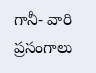గానీ- వారి ప్రసంగాలు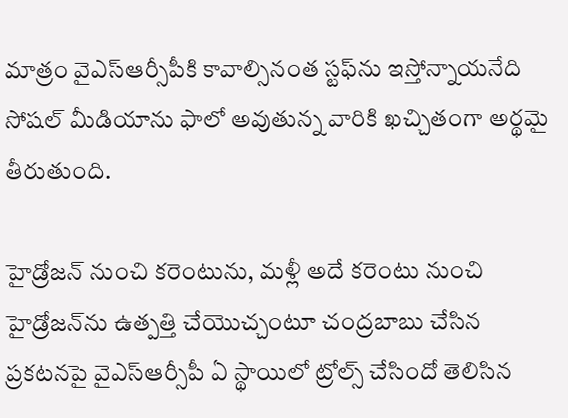మాత్రం వైఎస్ఆర్సీపీకి కావాల్సినంత స్టఫ్‌ను ఇస్తోన్నాయనేది సోషల్ మీడియాను ఫాలో అవుతున్న వారికి ఖచ్చితంగా అర్థమై తీరుతుంది.

హైడ్రోజన్ నుంచి కరెంటును, మళ్లీ అదే కరెంటు నుంచి హైడ్రోజన్‌ను ఉత్పత్తి చేయొచ్చంటూ చంద్రబాబు చేసిన ప్రకటనపై వైఎస్ఆర్సీపీ ఏ స్థాయిలో ట్రోల్స్ చేసిందో తెలిసిన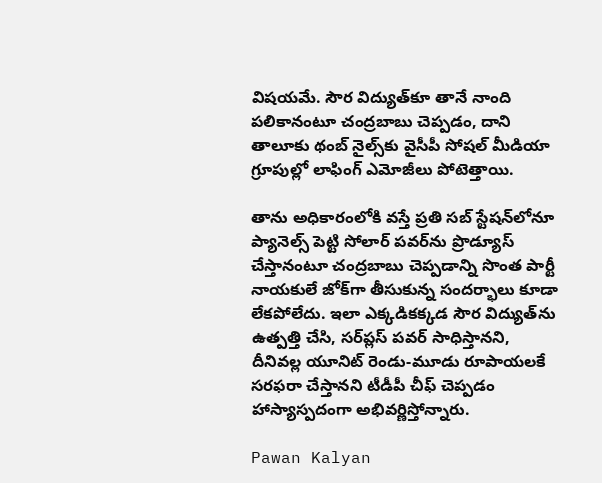విషయమే. సౌర విద్యుత్‌కూ తానే నాంది పలికానంటూ చంద్రబాబు చెప్పడం, దాని తాలూకు థంబ్ నైల్స్‌కు వైసీపీ సోషల్ మీడియా గ్రూపుల్లో లాఫింగ్ ఎమోజీలు పోటెత్తాయి.

తాను అధికారంలోకి వస్తే ప్రతి సబ్ స్టేషన్‌లోనూ ప్యానెల్స్ పెట్టి సోలార్ పవర్‌ను ప్రొడ్యూస్ చేస్తానంటూ చంద్రబాబు చెప్పడాన్ని సొంత పార్టీ నాయకులే జోక్‌గా తీసుకున్న సందర్భాలు కూడా లేకపోలేదు. ఇలా ఎక్కడికక్కడ సౌర విద్యుత్‌ను ఉత్పత్తి చేసి, సర్‌ప్లస్ పవర్ సాధిస్తానని, దీనివల్ల యూనిట్ రెండు-మూడు రూపాయలకే సరఫరా చేస్తానని టీడీపీ చీఫ్ చెప్పడం హాస్యాస్పదంగా అభివర్ణిస్తోన్నారు.

Pawan Kalyan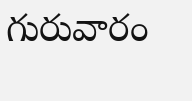గురువారం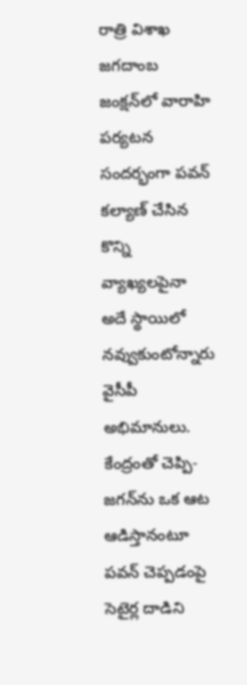రాత్రి విశాఖ జగదాంబ జంక్షన్‌లో వారాహి పర్యటన సందర్భంగా పవన్ కల్యాణ్ చేసిన కొన్ని వ్యాఖ్యలపైనా అదే స్థాయిలో నవ్వుకుంటోన్నారు వైసీపీ అభిమానులు. కేంద్రంతో చెప్పి- జగన్‌ను ఒక ఆట ఆడిస్తానంటూ పవన్ చెప్పడంపై సెటైర్ల దాడిని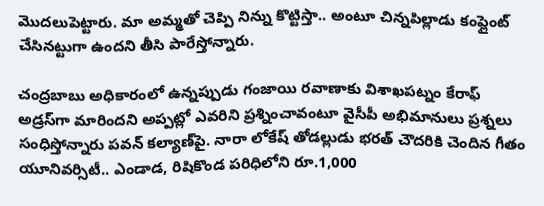మొదలుపెట్టారు. మా అమ్మతో చెప్పి నిన్ను కొట్టిస్తా.. అంటూ చిన్నపిల్లాడు కంప్లైంట్ చేసినట్టుగా ఉందని తీసి పారేస్తోన్నారు.

చంద్రబాబు అధికారంలో ఉన్నప్పుడు గంజాయి రవాణాకు విశాఖపట్నం కేరాఫ్ అడ్రస్‌గా మారిందని అప్పట్లో ఎవరిని ప్రశ్నించావంటూ వైసీపీ అభిమానులు ప్రశ్నలు సంధిస్తోన్నారు పవన్ కల్యాణ్‌పై. నారా లోకేష్ తోడల్లుడు భరత్ చౌదరికి చెందిన గీతం యూనివర్సిటీ.. ఎండాడ‌, రిషికొండ ప‌రిధిలోని రూ.1,000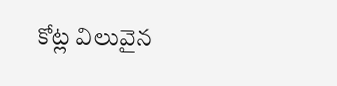కోట్ల విలువైన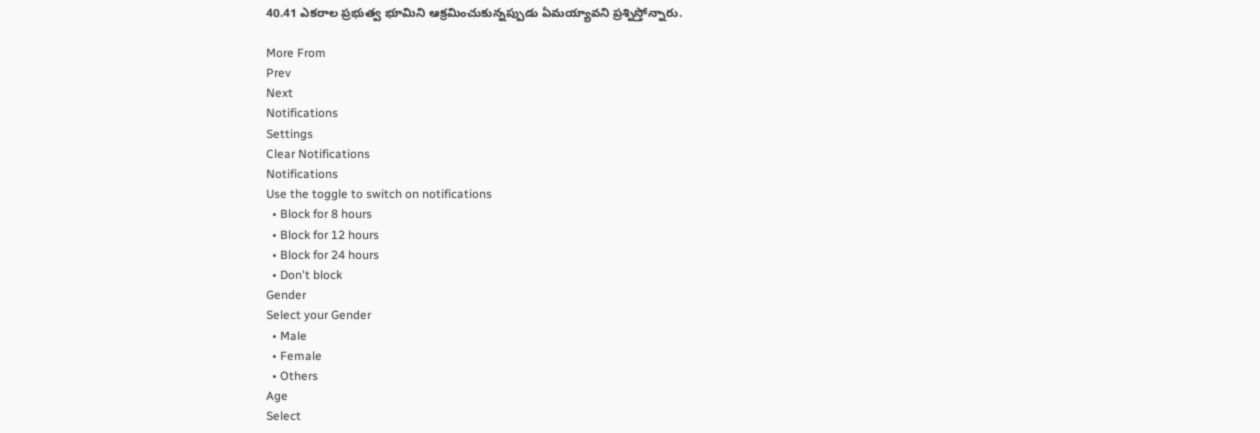40.41 ఎక‌రాల ప్ర‌భుత్వ భూమిని ఆక్ర‌మించుకున్నప్పుడు ఏమయ్యావని ప్రశ్నిస్తోన్నారు.

More From
Prev
Next
Notifications
Settings
Clear Notifications
Notifications
Use the toggle to switch on notifications
  • Block for 8 hours
  • Block for 12 hours
  • Block for 24 hours
  • Don't block
Gender
Select your Gender
  • Male
  • Female
  • Others
Age
Select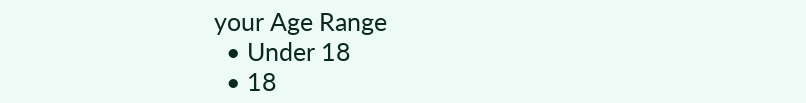your Age Range
  • Under 18
  • 18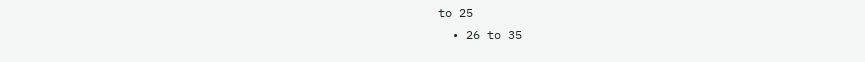to 25
  • 26 to 35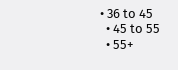• 36 to 45
  • 45 to 55
  • 55+